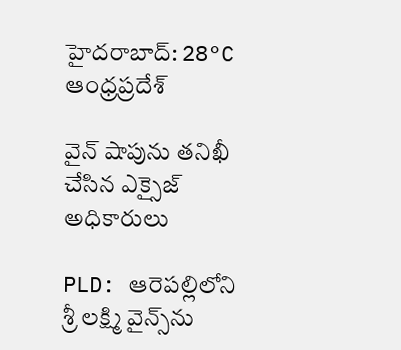హైదరాబాద్: 28°C
ఆంధ్రప్రదేశ్

వైన్ షాపును తనిఖీ చేసిన ఎక్సైజ్ అధికారులు

PLD: ఆరెపల్లిలోని శ్రీ లక్ష్మి వైన్స్‌ను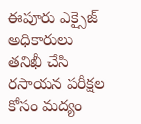ఈపూరు ఎక్సైజ్ అధికారులు తనిఖీ చేసి రసాయన పరీక్షల కోసం మద్యం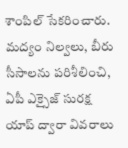శాంపిల్ సేకరించారు. మద్యం నిల్వలు, బీరు సీసాలను పరిశీలించి, ఏపీ ఎక్సైజ్ సురక్ష యాప్ ద్వారా వివరాలు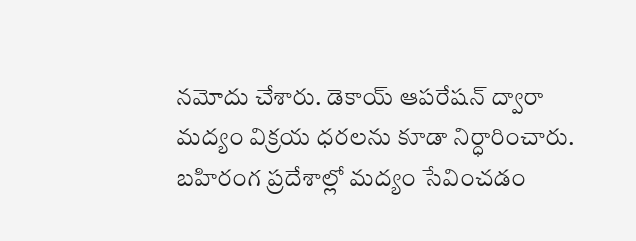నమోదు చేశారు. డెకాయ్ ఆపరేషన్ ద్వారా మద్యం విక్రయ ధరలను కూడా నిర్ధారించారు. బహిరంగ ప్రదేశాల్లో మద్యం సేవించడం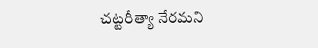చట్టరీత్యా నేరమని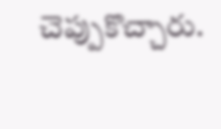చెప్పుకొచ్చారు.